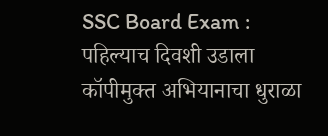SSC Board Exam : पहिल्याच दिवशी उडाला कॉपीमुक्त अभियानाचा धुराळा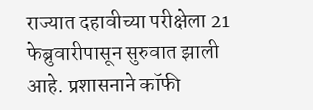राज्यात दहावीच्या परीक्षेला 21 फेब्रुवारीपासून सुरुवात झाली आहे. प्रशासनाने कॉफी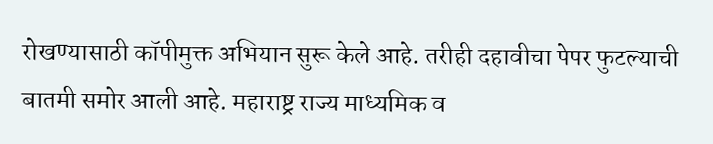रोखण्यासाठी कॉपीमुक्त अभियान सुरू केले आहे. तरीही दहावीचा पेपर फुटल्याची बातमी समोर आली आहे. महाराष्ट्र राज्य माध्यमिक व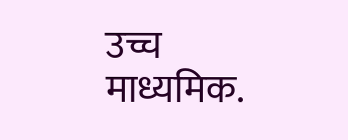उच्च माध्यमिक.